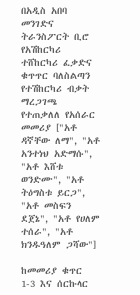በአዲስ አበባ መንገድና ትራንስፖርት ቢሮ የአሽከርካሪ ተሸከርካሪ ፈቃድና ቁጥጥር ባለስልጣን የተሽከርካሪ ብቃት ማረጋገጫ የተጠቃለለ የአሰራር መመሪያ ["አቶ ዳኛቸው ለማ", "አቶ አንተነህ አድማሱ", "አቶ እሸቱ ወንድሙ", "አቶ ትዕግስቱ ይርጋ", "አቶ መስፍን ደጀኔ", "አቶ የሀለም ተሰራ", "አቶ ክንዱዓለም ጋሻው"]

ከመመሪያ ቁጥር 1-3 እና ሰርኩላር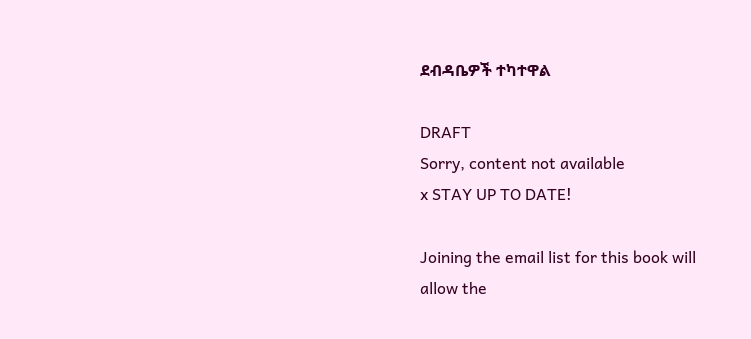ደብዳቤዎች ተካተዋል

DRAFT
Sorry, content not available
x STAY UP TO DATE!

Joining the email list for this book will allow the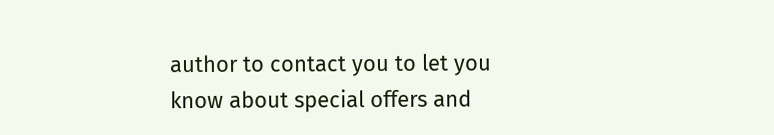author to contact you to let you know about special offers and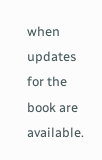when updates for the book are available.